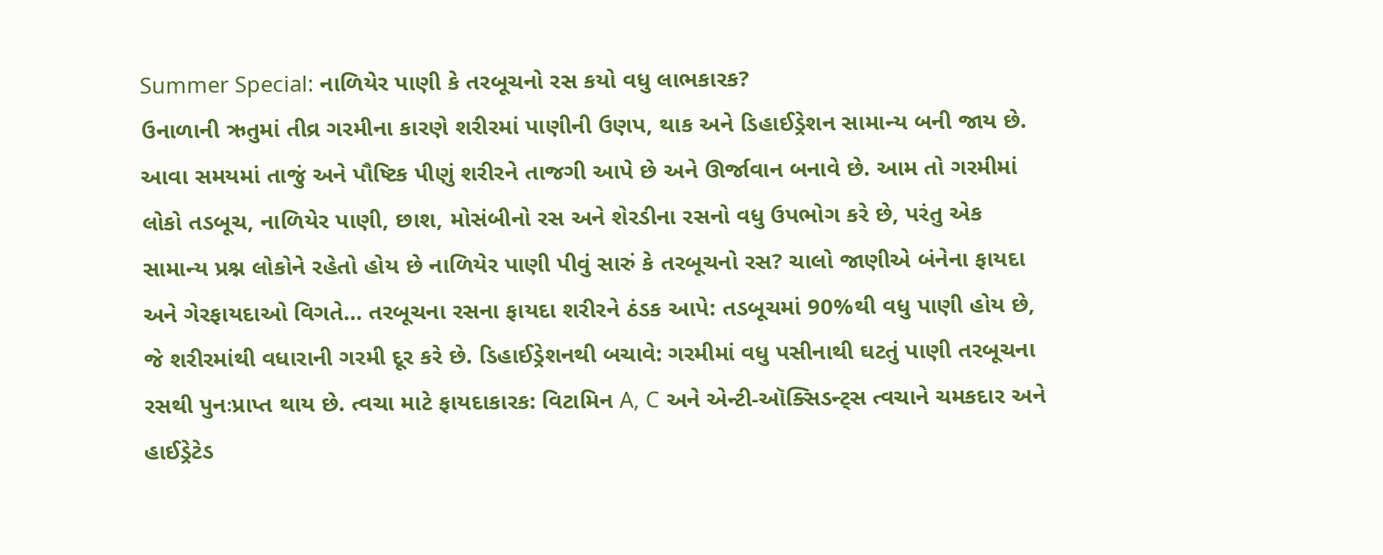Summer Special: નાળિયેર પાણી કે તરબૂચનો રસ કયો વધુ લાભકારક?
ઉનાળાની ઋતુમાં તીવ્ર ગરમીના કારણે શરીરમાં પાણીની ઉણપ, થાક અને ડિહાઈડ્રેશન સામાન્ય બની જાય છે. આવા સમયમાં તાજું અને પૌષ્ટિક પીણું શરીરને તાજગી આપે છે અને ઊર્જાવાન બનાવે છે. આમ તો ગરમીમાં લોકો તડબૂચ, નાળિયેર પાણી, છાશ, મોસંબીનો રસ અને શેરડીના રસનો વધુ ઉપભોગ કરે છે, પરંતુ એક સામાન્ય પ્રશ્ન લોકોને રહેતો હોય છે નાળિયેર પાણી પીવું સારું કે તરબૂચનો રસ? ચાલો જાણીએ બંનેના ફાયદા અને ગેરફાયદાઓ વિગતે… તરબૂચના રસના ફાયદા શરીરને ઠંડક આપે: તડબૂચમાં 90%થી વધુ પાણી હોય છે, જે શરીરમાંથી વધારાની ગરમી દૂર કરે છે. ડિહાઈડ્રેશનથી બચાવે: ગરમીમાં વધુ પસીનાથી ઘટતું પાણી તરબૂચના રસથી પુનઃપ્રાપ્ત થાય છે. ત્વચા માટે ફાયદાકારક: વિટામિન A, C અને એન્ટી-ઑક્સિડન્ટ્સ ત્વચાને ચમકદાર અને હાઈડ્રેટેડ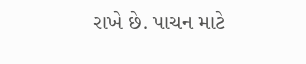રાખે છે. પાચન માટે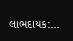લાભદાયક:…